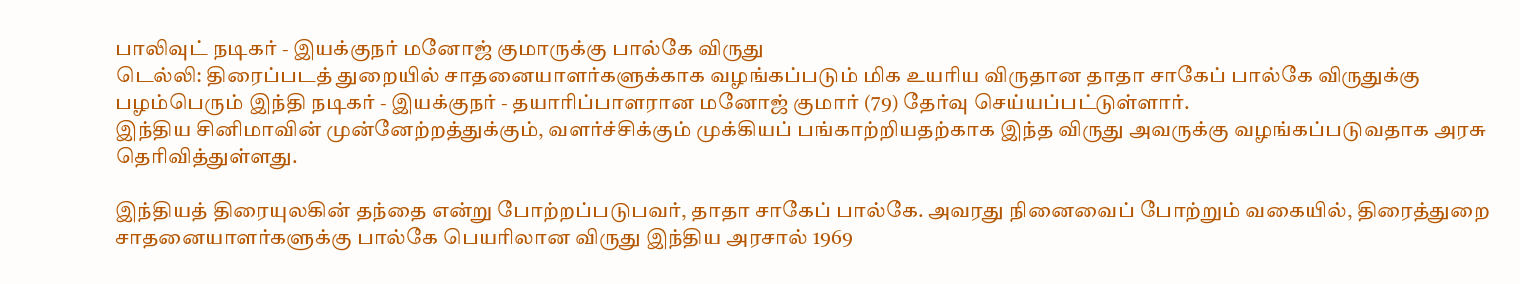பாலிவுட் நடிகர் - இயக்குநர் மனோஜ் குமாருக்கு பால்கே விருது
டெல்லி: திரைப்படத் துறையில் சாதனையாளர்களுக்காக வழங்கப்படும் மிக உயரிய விருதான தாதா சாகேப் பால்கே விருதுக்கு பழம்பெரும் இந்தி நடிகர் - இயக்குநர் - தயாரிப்பாளரான மனோஜ் குமார் (79) தேர்வு செய்யப்பட்டுள்ளார்.
இந்திய சினிமாவின் முன்னேற்றத்துக்கும், வளர்ச்சிக்கும் முக்கியப் பங்காற்றியதற்காக இந்த விருது அவருக்கு வழங்கப்படுவதாக அரசு தெரிவித்துள்ளது.

இந்தியத் திரையுலகின் தந்தை என்று போற்றப்படுபவர், தாதா சாகேப் பால்கே. அவரது நினைவைப் போற்றும் வகையில், திரைத்துறை சாதனையாளர்களுக்கு பால்கே பெயரிலான விருது இந்திய அரசால் 1969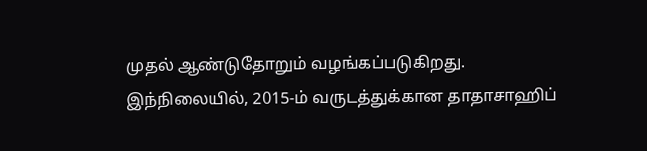முதல் ஆண்டுதோறும் வழங்கப்படுகிறது.
இந்நிலையில், 2015-ம் வருடத்துக்கான தாதாசாஹிப்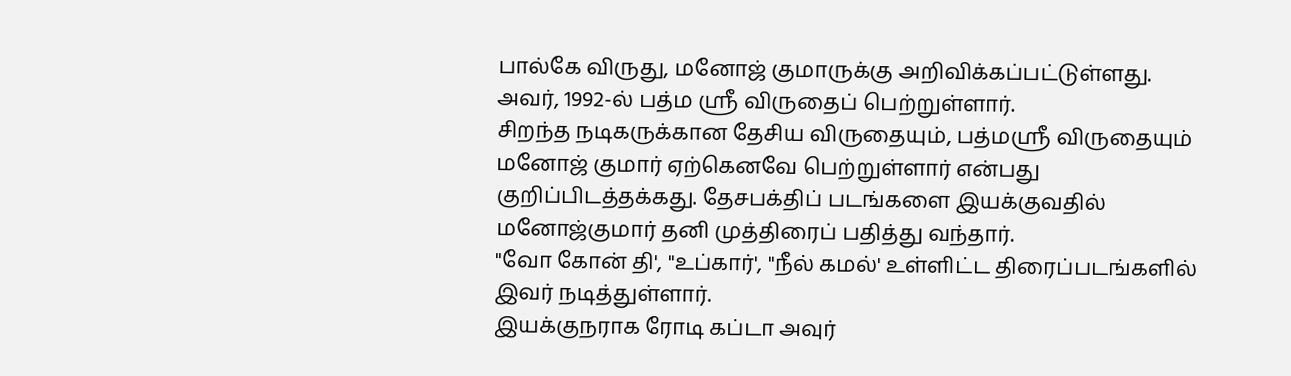பால்கே விருது, மனோஜ் குமாருக்கு அறிவிக்கப்பட்டுள்ளது. அவர், 1992-ல் பத்ம ஸ்ரீ விருதைப் பெற்றுள்ளார்.
சிறந்த நடிகருக்கான தேசிய விருதையும், பத்மஸ்ரீ விருதையும் மனோஜ் குமார் ஏற்கெனவே பெற்றுள்ளார் என்பது குறிப்பிடத்தக்கது. தேசபக்திப் படங்களை இயக்குவதில் மனோஜ்குமார் தனி முத்திரைப் பதித்து வந்தார்.
"வோ கோன் தி', "உப்கார்', "நீல் கமல்' உள்ளிட்ட திரைப்படங்களில் இவர் நடித்துள்ளார்.
இயக்குநராக ரோடி கப்டா அவுர்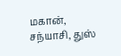மகான், சந்யாசி, துஸ்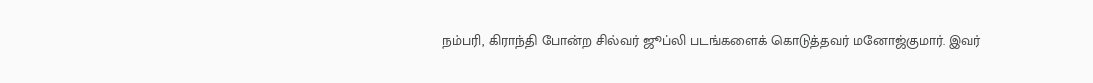நம்பரி, கிராந்தி போன்ற சில்வர் ஜூப்லி படங்களைக் கொடுத்தவர் மனோஜ்குமார். இவர்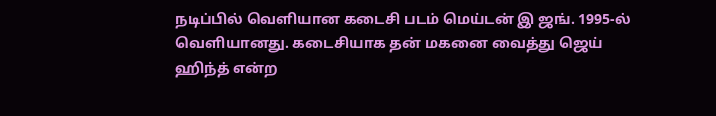நடிப்பில் வெளியான கடைசி படம் மெய்டன் இ ஜங். 1995-ல் வெளியானது. கடைசியாக தன் மகனை வைத்து ஜெய் ஹிந்த் என்ற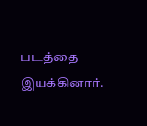படத்தை இயக்கினார்.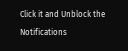Click it and Unblock the Notifications